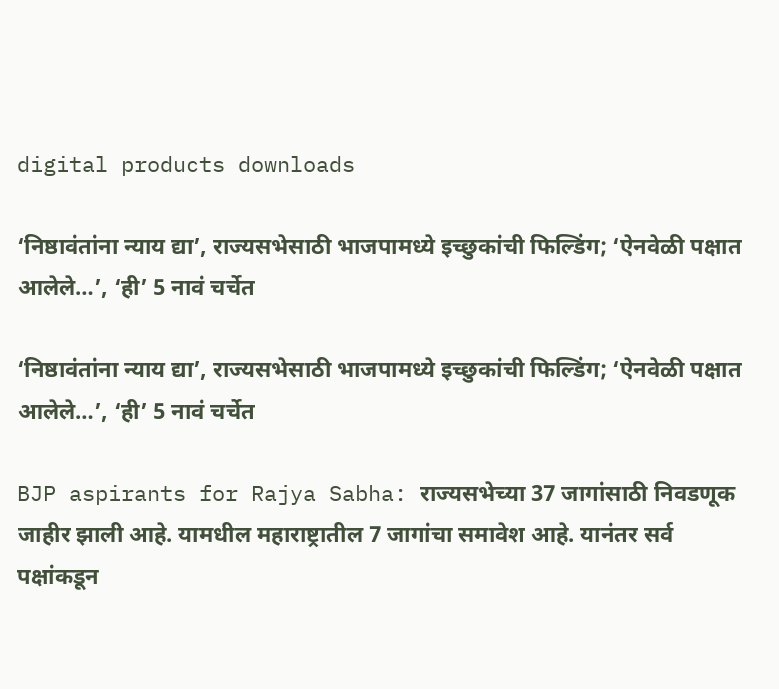digital products downloads

‘निष्ठावंतांना न्याय द्या’, राज्यसभेसाठी भाजपामध्ये इच्छुकांची फिल्डिंग; ‘ऐनवेळी पक्षात आलेले…’, ‘ही’ 5 नावं चर्चेत

‘निष्ठावंतांना न्याय द्या’, राज्यसभेसाठी भाजपामध्ये इच्छुकांची फिल्डिंग; ‘ऐनवेळी पक्षात आलेले…’, ‘ही’ 5 नावं चर्चेत

BJP aspirants for Rajya Sabha: राज्यसभेच्या 37 जागांसाठी निवडणूक जाहीर झाली आहे. यामधील महाराष्ट्रातील 7 जागांचा समावेश आहे. यानंतर सर्व पक्षांकडून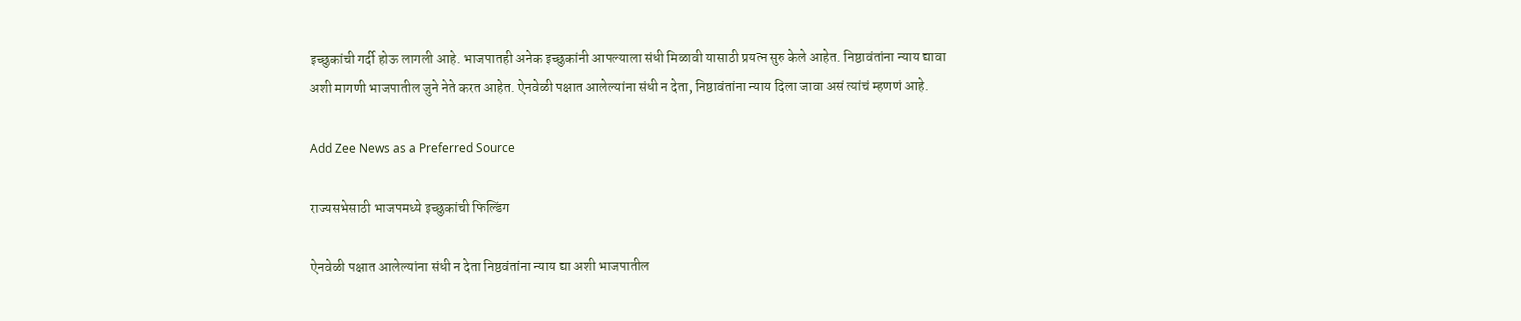इच्छुकांची गर्दी होऊ लागली आहे. भाजपातही अनेक इच्छुकांनी आपल्याला संधी मिळावी यासाठी प्रयत्न सुरु केले आहेत. निष्ठावंतांना न्याय द्यावा अशी मागणी भाजपातील जुने नेते करत आहेत. ऐनवेळी पक्षात आलेल्यांना संधी न देता, निष्ठावंतांना न्याय दिला जावा असं त्यांचं म्हणणं आहे.

Add Zee News as a Preferred Source

राज्यसभेसाठी भाजपमध्ये इच्छुकांची फिल्डिंग

ऐनवेळी पक्षात आलेल्यांना संधी न देता निष्ठवंतांना न्याय द्या अशी भाजपातील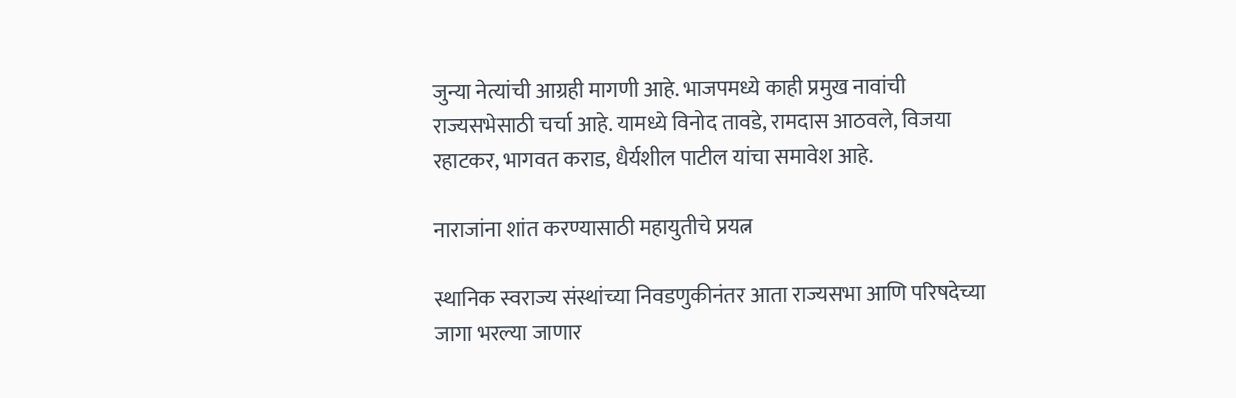जुन्या नेत्यांची आग्रही मागणी आहे. भाजपमध्ये काही प्रमुख नावांची राज्यसभेसाठी चर्चा आहे. यामध्ये विनोद तावडे, रामदास आठवले, विजया रहाटकर, भागवत कराड, धैर्यशील पाटील यांचा समावेश आहे.

नाराजांना शांत करण्यासाठी महायुतीचे प्रयत्न

स्थानिक स्वराज्य संस्थांच्या निवडणुकीनंतर आता राज्यसभा आणि परिषदेच्या जागा भरल्या जाणार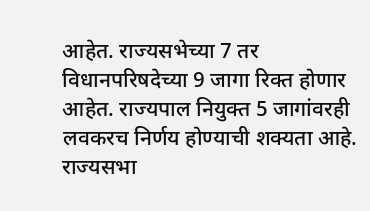आहेत. राज्यसभेच्या 7 तर विधानपरिषदेच्या 9 जागा रिक्त होणार आहेत. राज्यपाल नियुक्त 5 जागांवरही लवकरच निर्णय होण्याची शक्यता आहे. राज्यसभा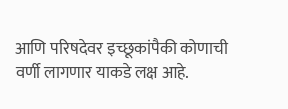आणि परिषदेवर इच्छूकांपैकी कोणाची वर्णी लागणार याकडे लक्ष आहे.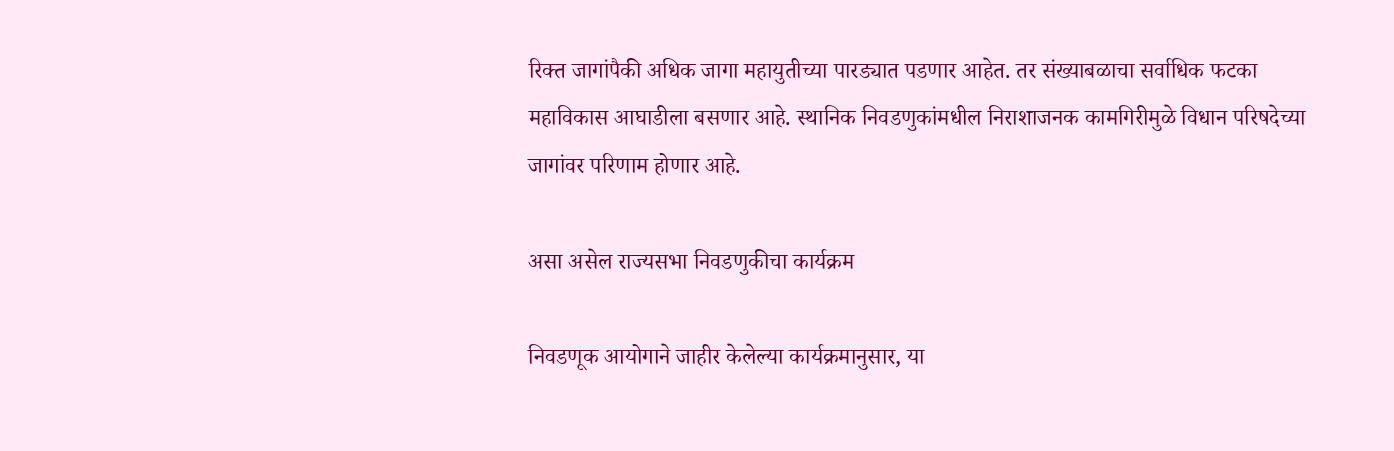रिक्त जागांपैकी अधिक जागा महायुतीच्या पारड्यात पडणार आहेत. तर संख्याबळाचा सर्वाधिक फटका महाविकास आघाडीला बसणार आहे. स्थानिक निवडणुकांमधील निराशाजनक कामगिरीमुळे विधान परिषदेच्या जागांवर परिणाम होणार आहे.

असा असेल राज्यसभा निवडणुकीचा कार्यक्रम

निवडणूक आयोगाने जाहीर केलेल्या कार्यक्रमानुसार, या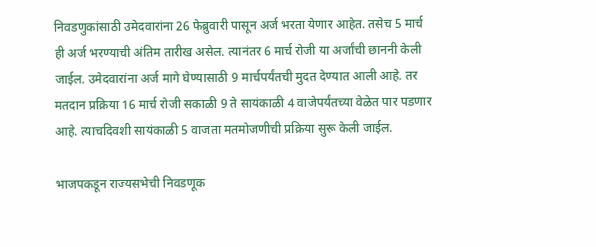निवडणुकांसाठी उमेदवारांना 26 फेब्रुवारी पासून अर्ज भरता येणार आहेत. तसेच 5 मार्च ही अर्ज भरण्याची अंतिम तारीख असेल. त्यानंतर 6 मार्च रोजी या अर्जांची छाननी केली जाईल. उमेदवारांना अर्ज मागे घेण्यासाठी 9 मार्चपर्यंतची मुदत देण्यात आली आहे. तर मतदान प्रक्रिया 16 मार्च रोजी सकाळी 9 ते सायंकाळी 4 वाजेपर्यंतच्या वेळेत पार पडणार आहे. त्याचदिवशी सायंकाळी 5 वाजता मतमोजणीची प्रक्रिया सुरू केली जाईल.

भाजपकडून राज्यसभेची निवडणूक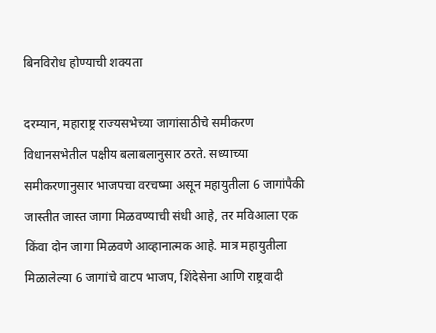बिनविरोध होण्याची शक्यता

दरम्यान, महाराष्ट्र राज्यसभेच्या जागांसाठीचे समीकरण विधानसभेतील पक्षीय बलाबलानुसार ठरते. सध्याच्या समीकरणानुसार भाजपचा वरचष्मा असून महायुतीला 6 जागांपैकी जास्तीत जास्त जागा मिळवण्याची संधी आहे, तर मविआला एक किंवा दोन जागा मिळवणे आव्हानात्मक आहे. मात्र महायुतीला मिळालेल्या 6 जागांचे वाटप भाजप, शिंदेसेना आणि राष्ट्रवादी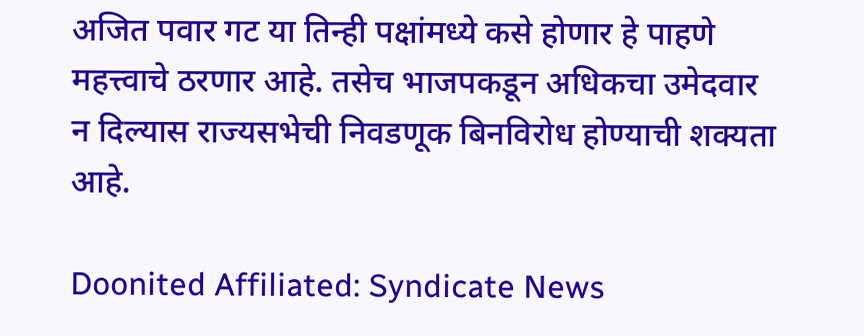अजित पवार गट या तिन्ही पक्षांमध्ये कसे होणार हे पाहणे महत्त्वाचे ठरणार आहे. तसेच भाजपकडून अधिकचा उमेदवार न दिल्यास राज्यसभेची निवडणूक बिनविरोध होण्याची शक्यता आहे.

Doonited Affiliated: Syndicate News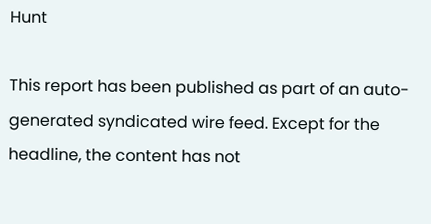Hunt

This report has been published as part of an auto-generated syndicated wire feed. Except for the headline, the content has not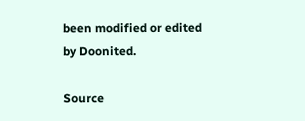been modified or edited by Doonited.

Source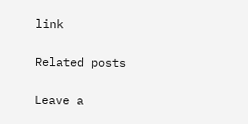link

Related posts

Leave a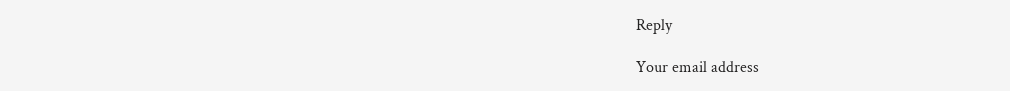Reply

Your email address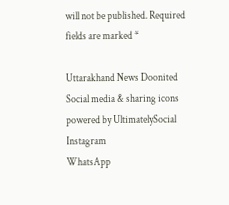will not be published. Required fields are marked *

Uttarakhand News Doonited
Social media & sharing icons powered by UltimatelySocial
Instagram
WhatsApp